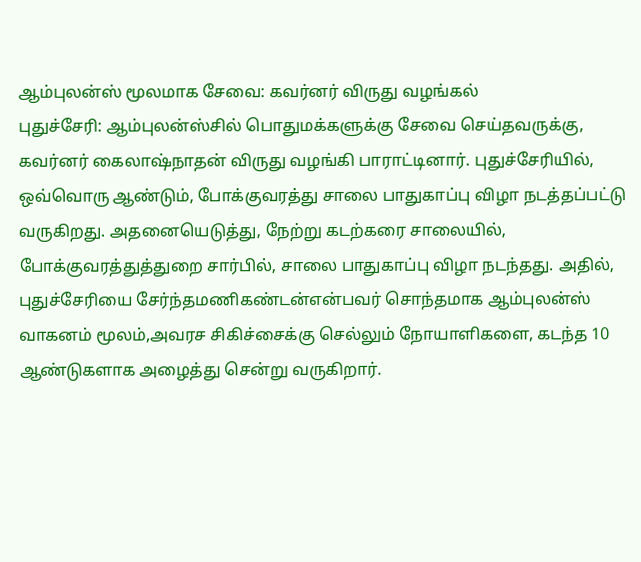ஆம்புலன்ஸ் மூலமாக சேவை: கவர்னர் விருது வழங்கல்
புதுச்சேரி: ஆம்புலன்ஸ்சில் பொதுமக்களுக்கு சேவை செய்தவருக்கு, கவர்னர் கைலாஷ்நாதன் விருது வழங்கி பாராட்டினார். புதுச்சேரியில், ஒவ்வொரு ஆண்டும், போக்குவரத்து சாலை பாதுகாப்பு விழா நடத்தப்பட்டு வருகிறது. அதனையெடுத்து, நேற்று கடற்கரை சாலையில், போக்குவரத்துத்துறை சார்பில், சாலை பாதுகாப்பு விழா நடந்தது. அதில், புதுச்சேரியை சேர்ந்தமணிகண்டன்என்பவர் சொந்தமாக ஆம்புலன்ஸ் வாகனம் மூலம்,அவரச சிகிச்சைக்கு செல்லும் நோயாளிகளை, கடந்த 10 ஆண்டுகளாக அழைத்து சென்று வருகிறார்.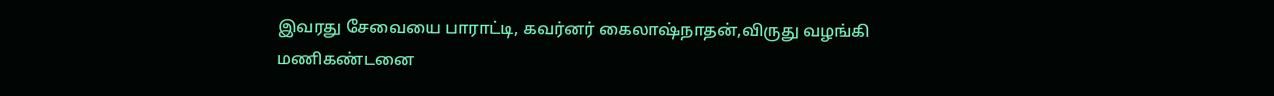இவரது சேவையை பாராட்டி, கவர்னர் கைலாஷ்நாதன்,விருது வழங்கி மணிகண்டனை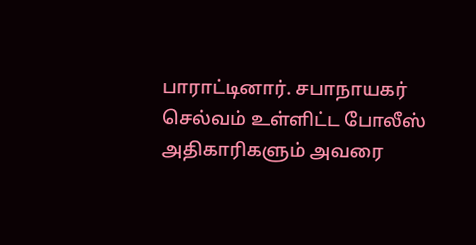பாராட்டினார். சபாநாயகர் செல்வம் உள்ளிட்ட போலீஸ் அதிகாரிகளும் அவரை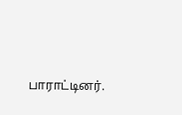பாராட்டினர்.